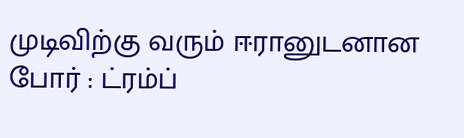முடிவிற்கு வரும் ஈரானுடனான போர் : ட்ரம்ப்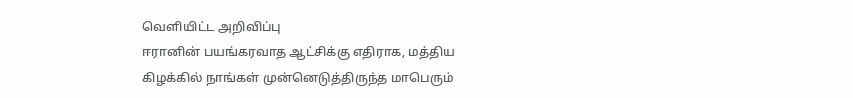வெளியிட்ட அறிவிப்பு
ஈரானின் பயங்கரவாத ஆட்சிக்கு எதிராக, மத்திய கிழக்கில் நாங்கள் முன்னெடுத்திருந்த மாபெரும்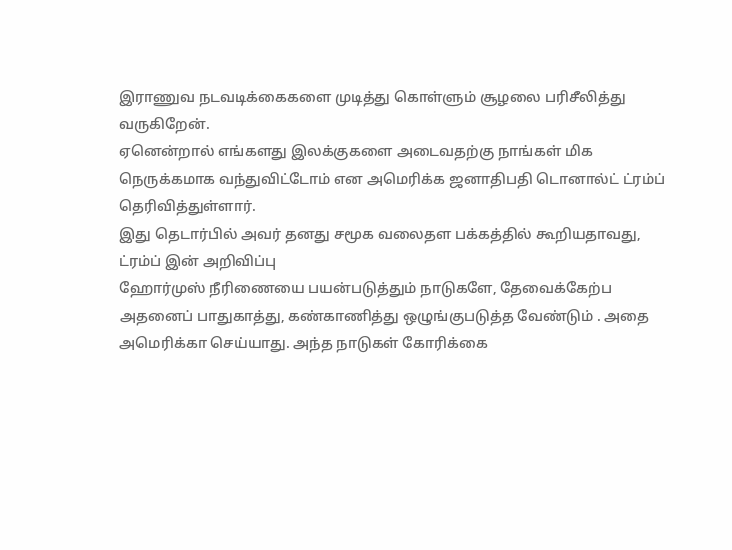இராணுவ நடவடிக்கைகளை முடித்து கொள்ளும் சூழலை பரிசீலித்து வருகிறேன்.
ஏனென்றால் எங்களது இலக்குகளை அடைவதற்கு நாங்கள் மிக நெருக்கமாக வந்துவிட்டோம் என அமெரிக்க ஜனாதிபதி டொனால்ட் ட்ரம்ப் தெரிவித்துள்ளார்.
இது தெடார்பில் அவர் தனது சமூக வலைதள பக்கத்தில் கூறியதாவது,
ட்ரம்ப் இன் அறிவிப்பு
ஹோர்முஸ் நீரிணையை பயன்படுத்தும் நாடுகளே, தேவைக்கேற்ப அதனைப் பாதுகாத்து, கண்காணித்து ஒழுங்குபடுத்த வேண்டும் . அதை அமெரிக்கா செய்யாது. அந்த நாடுகள் கோரிக்கை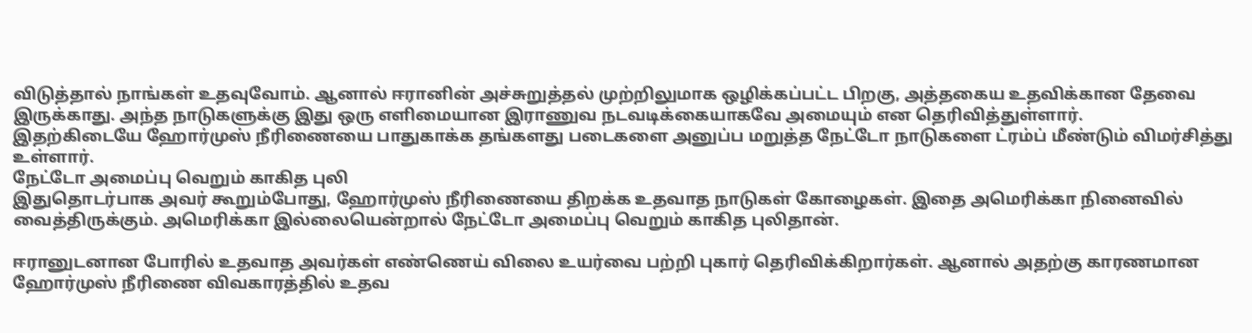விடுத்தால் நாங்கள் உதவுவோம். ஆனால் ஈரானின் அச்சுறுத்தல் முற்றிலுமாக ஒழிக்கப்பட்ட பிறகு, அத்தகைய உதவிக்கான தேவை இருக்காது. அந்த நாடுகளுக்கு இது ஒரு எளிமையான இராணுவ நடவடிக்கையாகவே அமையும் என தெரிவித்துள்ளார்.
இதற்கிடையே ஹோர்முஸ் நீரிணையை பாதுகாக்க தங்களது படைகளை அனுப்ப மறுத்த நேட்டோ நாடுகளை ட்ரம்ப் மீண்டும் விமர்சித்து உள்ளார்.
நேட்டோ அமைப்பு வெறும் காகித புலி
இதுதொடர்பாக அவர் கூறும்போது, ஹோர்முஸ் நீரிணையை திறக்க உதவாத நாடுகள் கோழைகள். இதை அமெரிக்கா நினைவில் வைத்திருக்கும். அமெரிக்கா இல்லையென்றால் நேட்டோ அமைப்பு வெறும் காகித புலிதான்.

ஈரானுடனான போரில் உதவாத அவர்கள் எண்ணெய் விலை உயர்வை பற்றி புகார் தெரிவிக்கிறார்கள். ஆனால் அதற்கு காரணமான ஹோர்முஸ் நீரிணை விவகாரத்தில் உதவ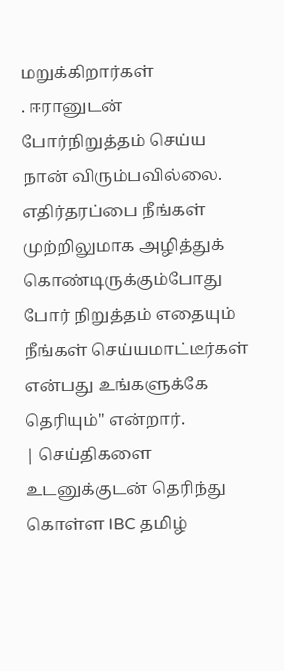மறுக்கிறார்கள்
. ஈரானுடன் போர்நிறுத்தம் செய்ய நான் விரும்பவில்லை. எதிர்தரப்பை நீங்கள் முற்றிலுமாக அழித்துக் கொண்டிருக்கும்போது போர் நிறுத்தம் எதையும் நீங்கள் செய்யமாட்டீர்கள் என்பது உங்களுக்கே தெரியும்" என்றார்.
| செய்திகளை உடனுக்குடன் தெரிந்து கொள்ள IBC தமிழ்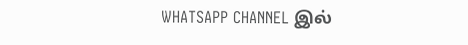WHATSAPP CHANNEL இல்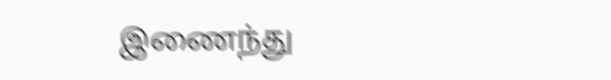இணைந்து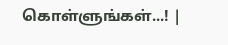கொள்ளுங்கள்...! |